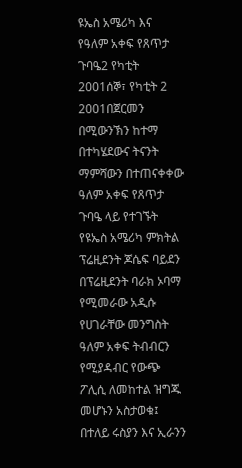ዩኤስ አሜሪካ እና የዓለም አቀፍ የጸጥታ ጉባዔ2 የካቲት 2001ሰኞ፣ የካቲት 2 2001በጀርመን በሚውንኽን ከተማ በተካሄደውና ትናንት ማምሻውን በተጠናቀቀው ዓለም አቀፍ የጸጥታ ጉባዔ ላይ የተገኙት የዩኤስ አሜሪካ ምክትል ፕሬዚደንት ጆሴፍ ባይደን በፕሬዚደንት ባራክ ኦባማ የሚመራው አዲሱ የሀገራቸው መንግስት ዓለም አቀፍ ትብብርን የሚያዳብር የውጭ ፖሊሲ ለመከተል ዝግጁ መሆኑን አስታወቁ፤ በተለይ ሩስያን እና ኢራንን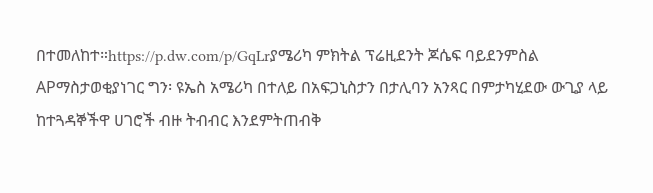በተመለከተ።https://p.dw.com/p/GqLrያሜሪካ ምክትል ፕሬዚደንት ጆሴፍ ባይደንምስል APማስታወቂያነገር ግን፡ ዩኤስ አሜሪካ በተለይ በአፍጋኒስታን በታሊባን አንጻር በምታካሂደው ውጊያ ላይ ከተጓዳኞችዋ ሀገሮች ብዙ ትብብር እንደምትጠብቅ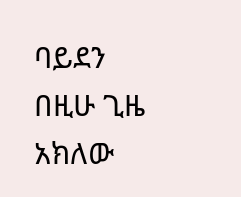ባይደን በዚሁ ጊዜ አክለው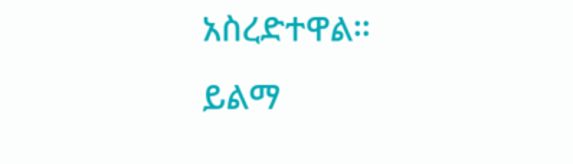አስረድተዋል። ይልማ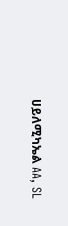ሀይለሚካኤል AA, SL